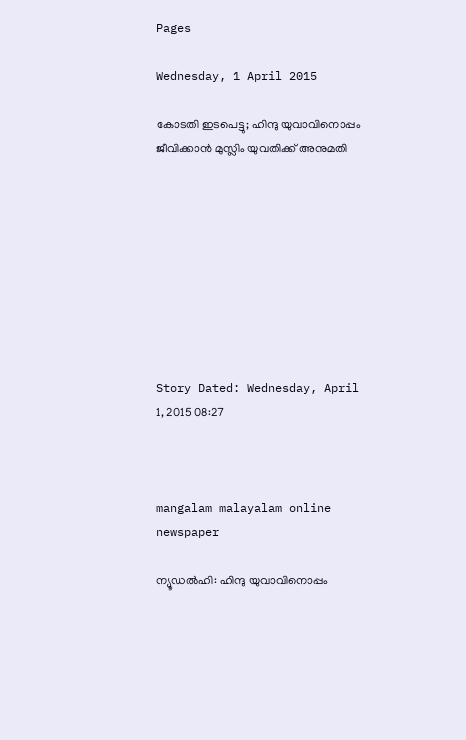Pages

Wednesday, 1 April 2015

കോടതി ഇടപെട്ടു; ഹിന്ദു യുവാവിനൊപ്പം ജീവിക്കാന്‍ മുസ്ലിം യുവതിക്ക്‌ അനുമതി









Story Dated: Wednesday, April 1, 2015 08:27



mangalam malayalam online newspaper

ന്യൂഡല്‍ഹി: ഹിന്ദു യുവാവിനൊപ്പം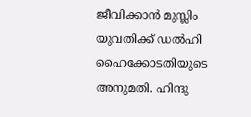ജീവിക്കാന്‍ മുസ്ലിം യുവതിക്ക്‌ ഡല്‍ഹി ഹൈക്കോടതിയുടെ അനുമതി. ഹിന്ദു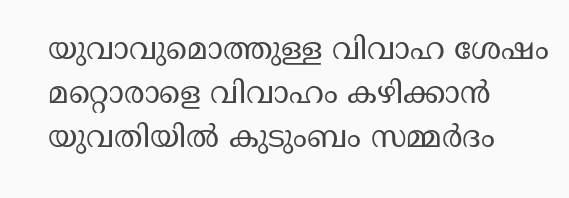യുവാവുമൊത്തുള്ള വിവാഹ ശേഷം മറ്റൊരാളെ വിവാഹം കഴിക്കാന്‍ യുവതിയില്‍ കുടുംബം സമ്മര്‍ദം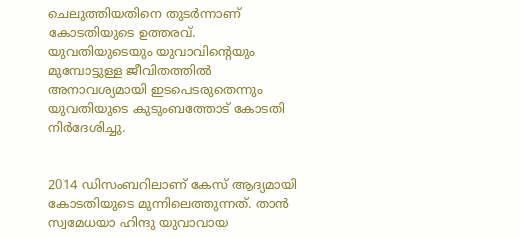ചെലുത്തിയതിനെ തുടര്‍ന്നാണ്‌ കോടതിയുടെ ഉത്തരവ്‌. യുവതിയുടെയും യുവാവിന്റെയും മുമ്പോട്ടുള്ള ജീവിതത്തില്‍ അനാവശ്യമായി ഇടപെടരുതെന്നും യുവതിയുടെ കുടുംബത്തോട്‌ കോടതി നിര്‍ദേശിച്ചു.


2014 ഡിസംബറിലാണ്‌ കേസ്‌ ആദ്യമായി കോടതിയുടെ മുന്നിലെത്തുന്നത്‌. താന്‍ സ്വമേധയാ ഹിന്ദു യുവാവായ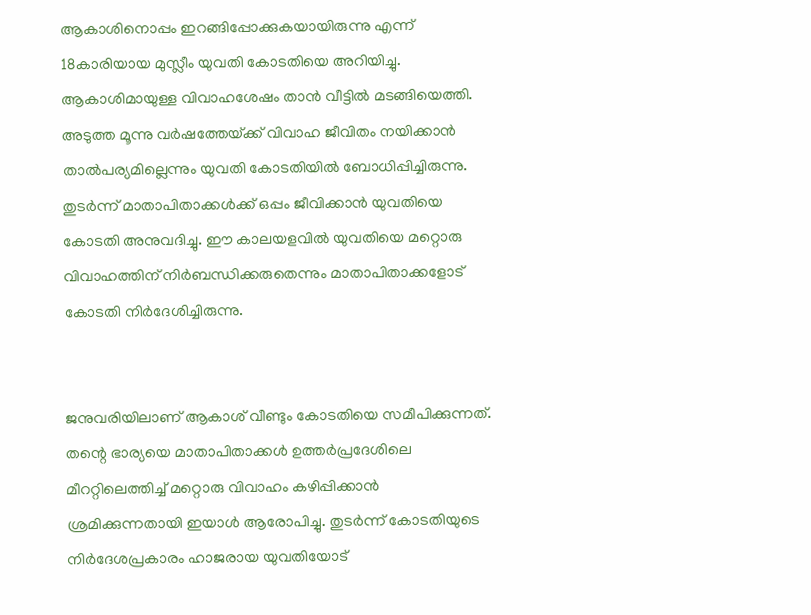ആകാശിനൊപ്പം ഇറങ്ങിപ്പോക്കുകയായിരുന്നു എന്ന്‌ 18കാരിയായ മുസ്ലീം യുവതി കോടതിയെ അറിയിച്ചു. ആകാശിമായുള്ള വിവാഹശേഷം താന്‍ വീട്ടില്‍ മടങ്ങിയെത്തി. അടുത്ത മൂന്നു വര്‍ഷത്തേയ്‌ക്ക് വിവാഹ ജീവിതം നയിക്കാന്‍ താല്‍പര്യമില്ലെന്നും യുവതി കോടതിയില്‍ ബോധിപ്പിച്ചിരുന്നു. തുടര്‍ന്ന്‌ മാതാപിതാക്കള്‍ക്ക്‌ ഒപ്പം ജീവിക്കാന്‍ യുവതിയെ കോടതി അനുവദിച്ചു. ഈ കാലയളവില്‍ യുവതിയെ മറ്റൊരു വിവാഹത്തിന്‌ നിര്‍ബന്ധിക്കരുതെന്നും മാതാപിതാക്കളോട്‌ കോടതി നിര്‍ദേശിച്ചിരുന്നു.


ജനുവരിയിലാണ്‌ ആകാശ്‌ വീണ്ടും കോടതിയെ സമീപിക്കുന്നത്‌. തന്റെ ഭാര്യയെ മാതാപിതാക്കള്‍ ഉത്തര്‍പ്രദേശിലെ മീററ്റിലെത്തിച്ച്‌ മറ്റൊരു വിവാഹം കഴിപ്പിക്കാന്‍ ശ്രമിക്കുന്നതായി ഇയാള്‍ ആരോപിച്ചു. തുടര്‍ന്ന്‌ കോടതിയുടെ നിര്‍ദേശപ്രകാരം ഹാജരായ യുവതിയോട്‌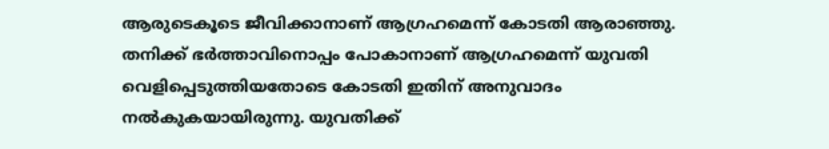ആരുടെകൂടെ ജീവിക്കാനാണ്‌ ആഗ്രഹമെന്ന്‌ കോടതി ആരാഞ്ഞു. തനിക്ക്‌ ഭര്‍ത്താവിനൊപ്പം പോകാനാണ്‌ ആഗ്രഹമെന്ന്‌ യുവതി വെളിപ്പെടുത്തിയതോടെ കോടതി ഇതിന്‌ അനുവാദം നല്‍കുകയായിരുന്നു. യുവതിക്ക്‌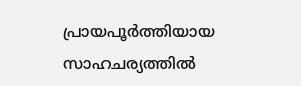പ്രായപൂര്‍ത്തിയായ സാഹചര്യത്തില്‍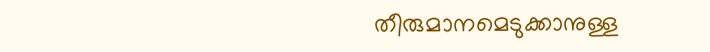തീരുമാനമെടുക്കാനുള്ള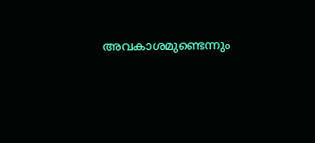അവകാശമുണ്ടെന്നും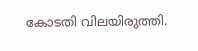കോടതി വിലയിരുത്തി.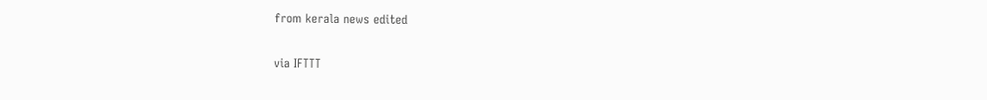from kerala news edited

via IFTTT